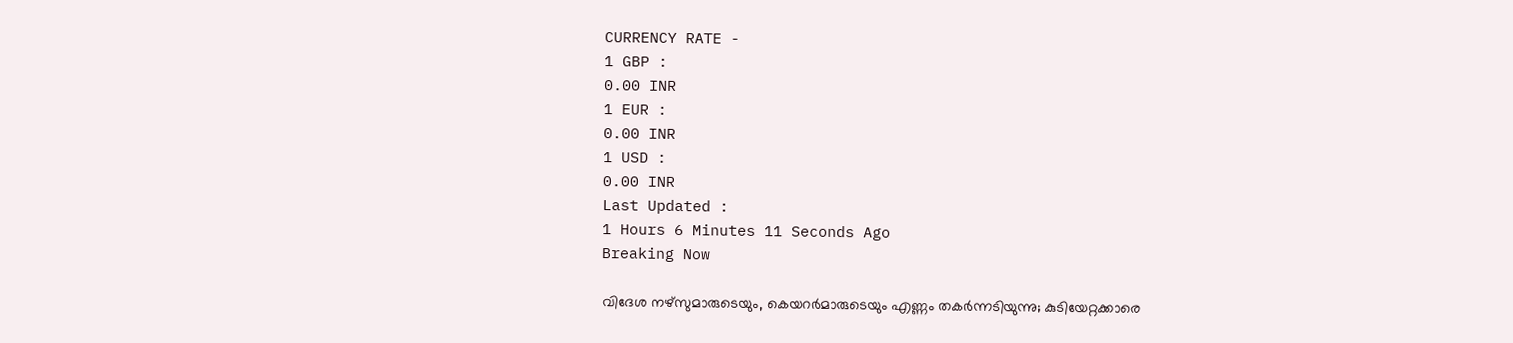CURRENCY RATE -
1 GBP :
0.00 INR
1 EUR :
0.00 INR
1 USD :
0.00 INR
Last Updated :
1 Hours 6 Minutes 11 Seconds Ago
Breaking Now

വിദേശ നഴ്‌സുമാരുടെയും, കെയറര്‍മാരുടെയും എണ്ണം തകര്‍ന്നടിയുന്നു; കുടിയേറ്റക്കാരെ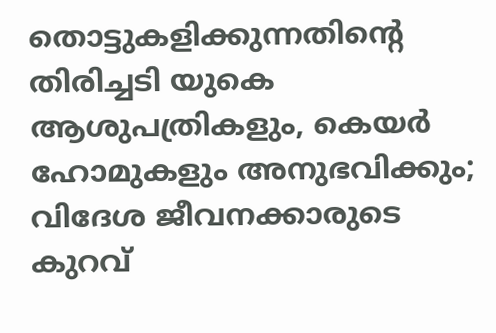തൊട്ടുകളിക്കുന്നതിന്റെ തിരിച്ചടി യുകെ ആശുപത്രികളും, കെയര്‍ ഹോമുകളും അനുഭവിക്കും; വിദേശ ജീവനക്കാരുടെ കുറവ്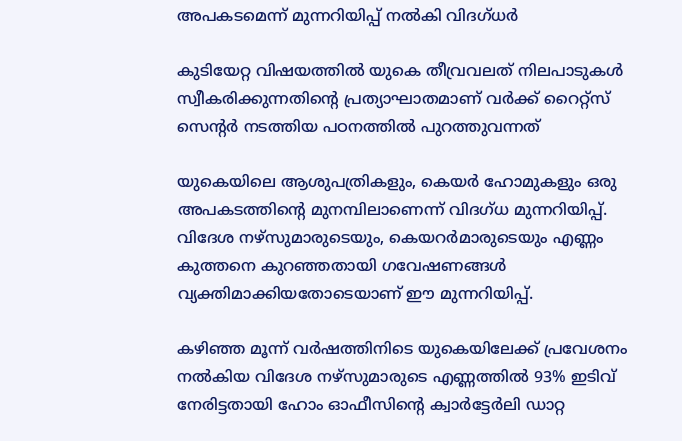അപകടമെന്ന് മുന്നറിയിപ്പ് നല്‍കി വിദഗ്ധര്‍

കുടിയേറ്റ വിഷയത്തില്‍ യുകെ തീവ്രവലത് നിലപാടുകള്‍ സ്വീകരിക്കുന്നതിന്റെ പ്രത്യാഘാതമാണ് വര്‍ക്ക് റൈറ്റ്‌സ് സെന്റര്‍ നടത്തിയ പഠനത്തില്‍ പുറത്തുവന്നത്

യുകെയിലെ ആശുപത്രികളും, കെയര്‍ ഹോമുകളും ഒരു അപകടത്തിന്റെ മുനമ്പിലാണെന്ന് വിദഗ്ധ മുന്നറിയിപ്പ്. വിദേശ നഴ്‌സുമാരുടെയും, കെയറര്‍മാരുടെയും എണ്ണം കുത്തനെ കുറഞ്ഞതായി ഗവേഷണങ്ങള്‍ വ്യക്തിമാക്കിയതോടെയാണ് ഈ മുന്നറിയിപ്പ്.

കഴിഞ്ഞ മൂന്ന് വര്‍ഷത്തിനിടെ യുകെയിലേക്ക് പ്രവേശനം നല്‍കിയ വിദേശ നഴ്‌സുമാരുടെ എണ്ണത്തില്‍ 93% ഇടിവ് നേരിട്ടതായി ഹോം ഓഫീസിന്റെ ക്വാര്‍ട്ടേര്‍ലി ഡാറ്റ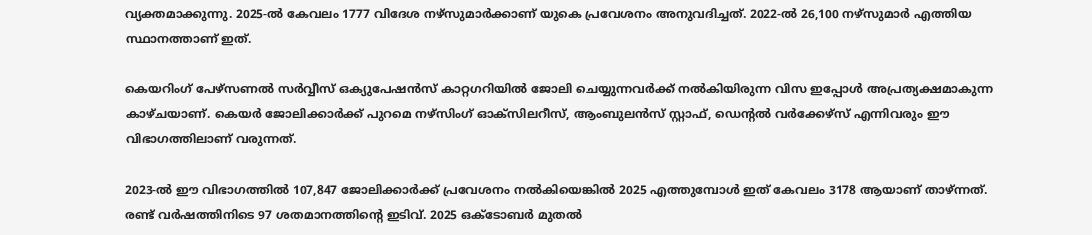വ്യക്തമാക്കുന്നു. 2025-ല്‍ കേവലം 1777 വിദേശ നഴ്‌സുമാര്‍ക്കാണ് യുകെ പ്രവേശനം അനുവദിച്ചത്. 2022-ല്‍ 26,100 നഴ്‌സുമാര്‍ എത്തിയ സ്ഥാനത്താണ് ഇത്.

കെയറിംഗ് പേഴ്‌സണല്‍ സര്‍വ്വീസ് ഒക്യുപേഷന്‍സ് കാറ്റഗറിയില്‍ ജോലി ചെയ്യുന്നവര്‍ക്ക് നല്‍കിയിരുന്ന വിസ ഇപ്പോള്‍ അപ്രത്യക്ഷമാകുന്ന കാഴ്ചയാണ്. കെയര്‍ ജോലിക്കാര്‍ക്ക് പുറമെ നഴ്‌സിംഗ് ഓക്‌സിലറീസ്, ആംബുലന്‍സ് സ്റ്റാഫ്, ഡെന്റല്‍ വര്‍ക്കേഴ്‌സ് എന്നിവരും ഈ വിഭാഗത്തിലാണ് വരുന്നത്.

2023-ല്‍ ഈ വിഭാഗത്തില്‍ 107,847 ജോലിക്കാര്‍ക്ക് പ്രവേശനം നല്‍കിയെങ്കില്‍ 2025 എത്തുമ്പോള്‍ ഇത് കേവലം 3178 ആയാണ് താഴ്ന്നത്. രണ്ട് വര്‍ഷത്തിനിടെ 97 ശതമാനത്തിന്റെ ഇടിവ്. 2025 ഒക്ടോബര്‍ മുതല്‍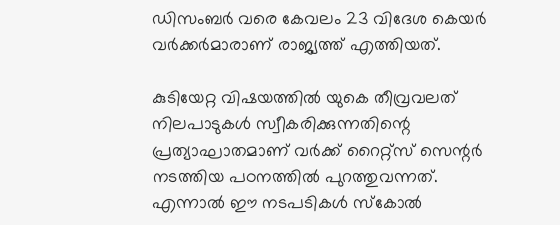ഡിസംബര്‍ വരെ കേവലം 23 വിദേശ കെയര്‍ വര്‍ക്കര്‍മാരാണ് രാജ്യത്ത് എത്തിയത്.

കുടിയേറ്റ വിഷയത്തില്‍ യുകെ തീവ്രവലത് നിലപാടുകള്‍ സ്വീകരിക്കുന്നതിന്റെ പ്രത്യാഘാതമാണ് വര്‍ക്ക് റൈറ്റ്‌സ് സെന്റര്‍ നടത്തിയ പഠനത്തില്‍ പുറത്തുവന്നത്. എന്നാല്‍ ഈ നടപടികള്‍ സ്‌കോല്‍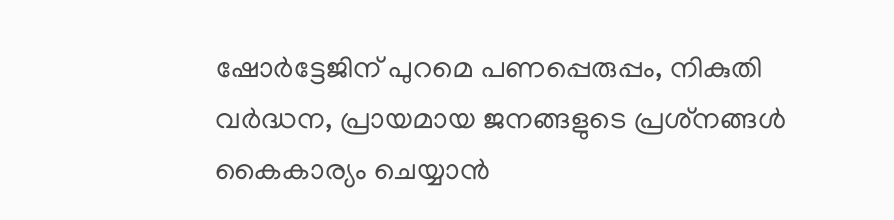ഷോര്‍ട്ടേജിന് പുറമെ പണപ്പെരുപ്പം, നികുതി വര്‍ദ്ധന, പ്രായമായ ജനങ്ങളുടെ പ്രശ്‌നങ്ങള്‍ കൈകാര്യം ചെയ്യാന്‍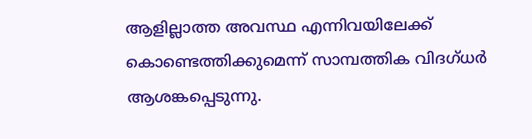ആളില്ലാത്ത അവസ്ഥ എന്നിവയിലേക്ക് കൊണ്ടെത്തിക്കുമെന്ന് സാമ്പത്തിക വിദഗ്ധര്‍ ആശങ്കപ്പെടുന്നു.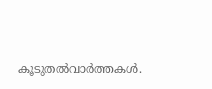കൂടുതല്‍വാര്‍ത്തകള്‍.